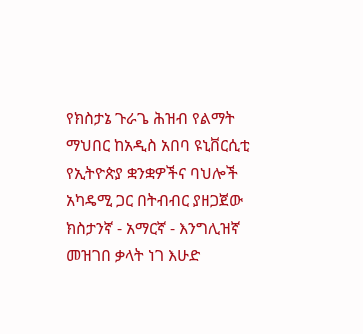የክስታኔ ጉራጌ ሕዝብ የልማት ማህበር ከአዲስ አበባ ዩኒቨርሲቲ የኢትዮጵያ ቋንቋዎችና ባህሎች አካዴሚ ጋር በትብብር ያዘጋጀው ክስታንኛ - አማርኛ - እንግሊዝኛ መዝገበ ቃላት ነገ እሁድ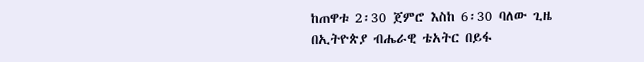ከጠዋቱ 2፡30 ጀምሮ እስከ 6፡30 ባለው ጊዜ በኢትዮጵያ ብሔራዊ ቴአትር በይፋ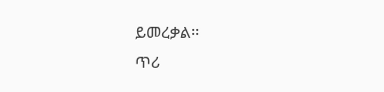ይመረቃል፡፡
ጥሪ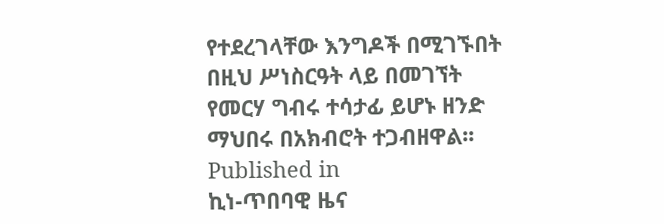የተደረገላቸው እንግዶች በሚገኙበት በዚህ ሥነስርዓት ላይ በመገኘት የመርሃ ግብሩ ተሳታፊ ይሆኑ ዘንድ ማህበሩ በአክብሮት ተጋብዘዋል፡፡
Published in
ኪነ-ጥበባዊ ዜና